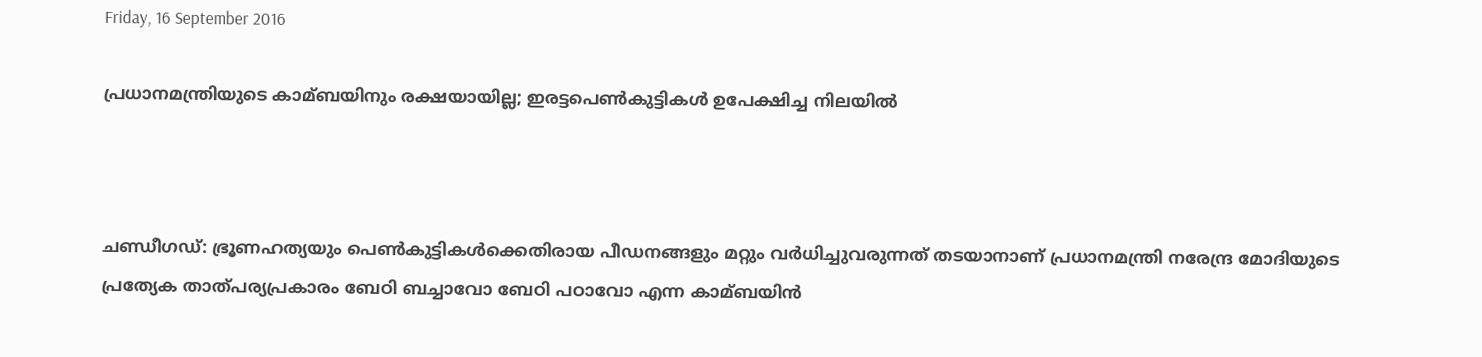Friday, 16 September 2016

പ്രധാനമന്ത്രിയുടെ കാമ്ബയിനും രക്ഷയായില്ല; ഇരട്ടപെണ്‍കുട്ടികള്‍ ഉപേക്ഷിച്ച നിലയില്‍



ചണ്ഡീഗഡ്: ഭ്രൂണഹത്യയും പെണ്‍കുട്ടികള്‍ക്കെതിരായ പീഡനങ്ങളും മറ്റും വര്‍ധിച്ചുവരുന്നത് തടയാനാണ് പ്രധാനമന്ത്രി നരേന്ദ്ര മോദിയുടെ പ്രത്യേക താത്പര്യപ്രകാരം ബേഠി ബച്ചാവോ ബേഠി പഠാവോ എന്ന കാമ്ബയിന്‍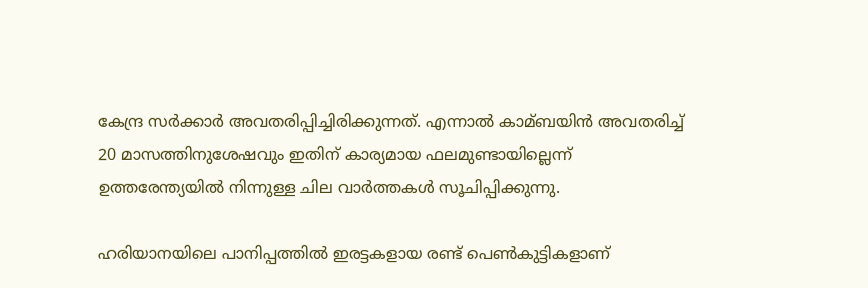കേന്ദ്ര സര്‍ക്കാര്‍ അവതരിപ്പിച്ചിരിക്കുന്നത്. എന്നാല്‍ കാമ്ബയിന്‍ അവതരിച്ച്‌ 20 മാസത്തിനുശേഷവും ഇതിന് കാര്യമായ ഫലമുണ്ടായില്ലെന്ന് ഉത്തരേന്ത്യയില്‍ നിന്നുള്ള ചില വാര്‍ത്തകള്‍ സൂചിപ്പിക്കുന്നു.

ഹരിയാനയിലെ പാനിപ്പത്തില്‍ ഇരട്ടകളായ രണ്ട് പെണ്‍കുട്ടികളാണ്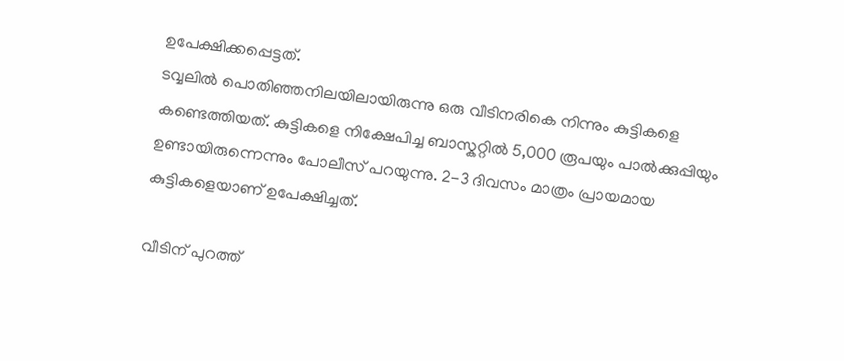ഉപേക്ഷിക്കപ്പെട്ടത്.
ടവ്വലില്‍ പൊതിഞ്ഞനിലയിലായിരുന്നു ഒരു വീടിനരികെ നിന്നും കുട്ടികളെ കണ്ടെത്തിയത്. കുട്ടികളെ നിക്ഷേപിച്ച ബാസ്കറ്റില്‍ 5,000 രൂപയും പാല്‍ക്കുപ്പിയും ഉണ്ടായിരുന്നെന്നും പോലീസ് പറയുന്നു. 2-3 ദിവസം മാത്രം പ്രായമായ കുട്ടികളെയാണ് ഉപേക്ഷിച്ചത്.

വീടിന് പുറത്ത്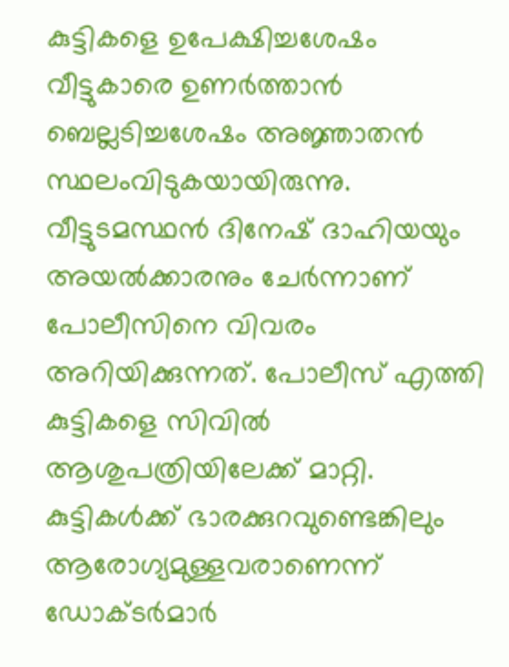കുട്ടികളെ ഉപേക്ഷിച്ചശേഷം വീട്ടുകാരെ ഉണര്‍ത്താന്‍ ബെല്ലടിച്ചശേഷം അജ്ഞാതന്‍ സ്ഥലംവിടുകയായിരുന്നു. വീട്ടുടമസ്ഥന്‍ ദിനേഷ് ദാഹിയയും അയല്‍ക്കാരനും ചേര്‍ന്നാണ് പോലീസിനെ വിവരം അറിയിക്കുന്നത്. പോലീസ് എത്തി കുട്ടികളെ സിവില്‍ ആശുപത്രിയിലേക്ക് മാറ്റി. കുട്ടികള്‍ക്ക് ഭാരക്കുറവുണ്ടെങ്കിലും ആരോഗ്യമുള്ളവരാണെന്ന് ഡോക്ടര്‍മാര്‍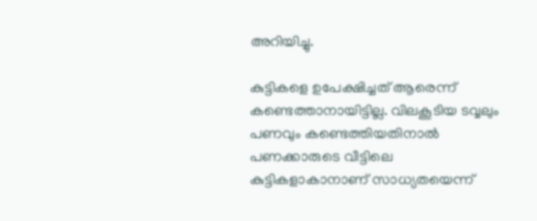അറിയിച്ചു.

കുട്ടികളെ ഉപേക്ഷിച്ചത് ആരെന്ന് കണ്ടെത്താനായിട്ടില്ല. വിലകൂടിയ ടവ്വലും പണവും കണ്ടെത്തിയതിനാല്‍ പണക്കാരുടെ വീട്ടിലെ കുട്ടികളാകാനാണ് സാധ്യതയെന്ന്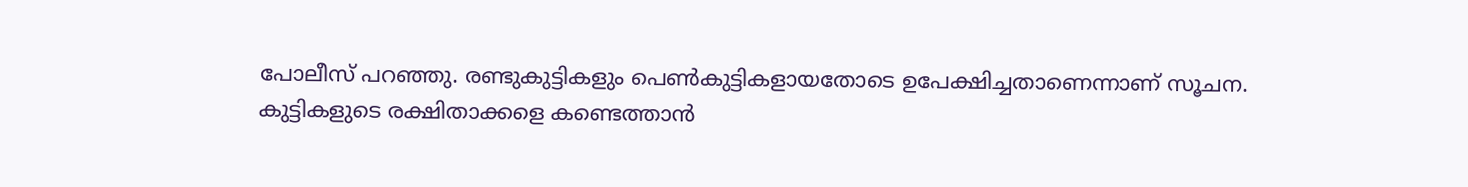പോലീസ് പറഞ്ഞു. രണ്ടുകുട്ടികളും പെണ്‍കുട്ടികളായതോടെ ഉപേക്ഷിച്ചതാണെന്നാണ് സൂചന. കുട്ടികളുടെ രക്ഷിതാക്കളെ കണ്ടെത്താന്‍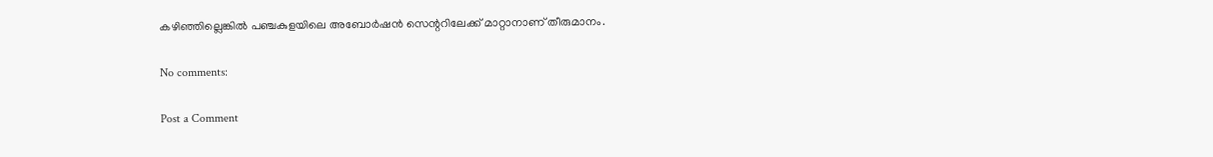കഴിഞ്ഞില്ലെങ്കില്‍ പഞ്ചകുളയിലെ അബോര്‍ഷന്‍ സെന്ററിലേക്ക് മാറ്റാനാണ് തീരുമാനം.

No comments:

Post a Comment